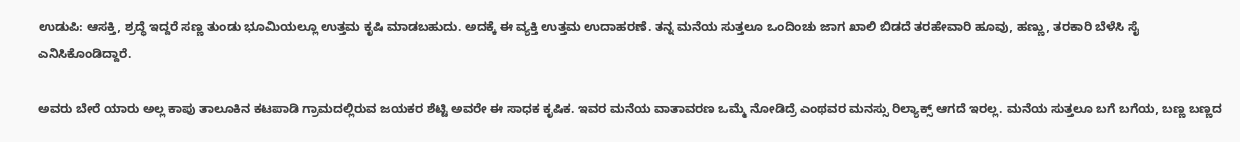ಉಡುಪಿ: ಆಸಕ್ತಿ, ಶ್ರದ್ಧೆ ಇದ್ದರೆ ಸಣ್ಣ ತುಂಡು ಭೂಮಿಯಲ್ಲೂ ಉತ್ತಮ ಕೃಷಿ ಮಾಡಬಹುದು. ಅದಕ್ಕೆ ಈ ವ್ಯಕ್ತಿ ಉತ್ತಮ ಉದಾಹರಣೆ. ತನ್ನ ಮನೆಯ ಸುತ್ತಲೂ ಒಂದಿಂಚು ಜಾಗ ಖಾಲಿ ಬಿಡದೆ ತರಹೇವಾರಿ ಹೂವು, ಹಣ್ಣು, ತರಕಾರಿ ಬೆಳೆಸಿ ಸೈ ಎನಿಸಿಕೊಂಡಿದ್ದಾರೆ.

ಅವರು ಬೇರೆ ಯಾರು ಅಲ್ಲ ಕಾಪು ತಾಲೂಕಿನ ಕಟಪಾಡಿ ಗ್ರಾಮದಲ್ಲಿರುವ ಜಯಕರ‌ ಶೆಟ್ಟಿ ಅವರೇ ಈ ಸಾಧಕ ಕೃಷಿಕ. ಇವರ ಮನೆಯ ವಾತಾವರಣ ಒಮ್ಮೆ ನೋಡಿದ್ರೆ ಎಂಥವರ ಮನಸ್ಸು ರಿಲ್ಯಾಕ್ಸ್ ಆಗದೆ ಇರಲ್ಲ. ಮನೆಯ ಸುತ್ತಲೂ ಬಗೆ ಬಗೆಯ, ಬಣ್ಣ ಬಣ್ಣದ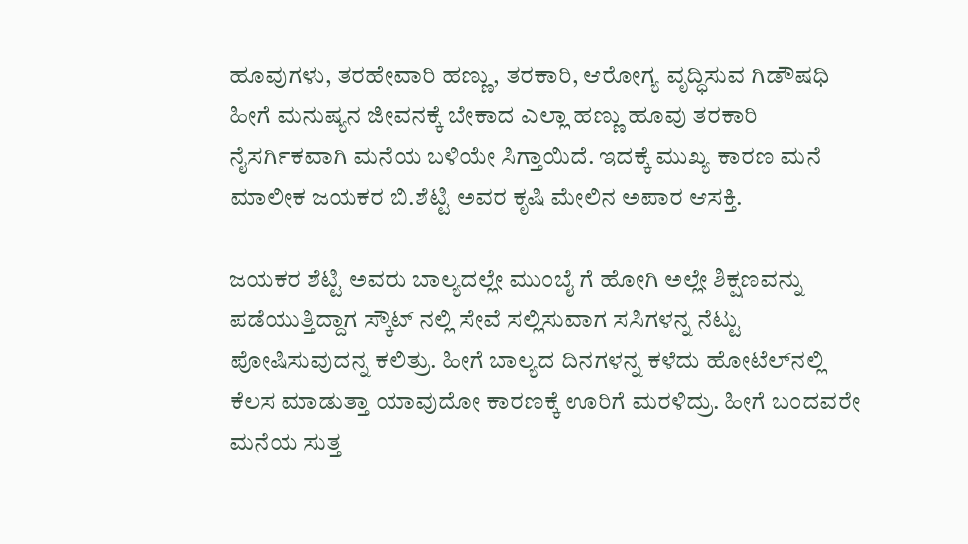ಹೂವುಗಳು, ತರಹೇವಾರಿ ಹಣ್ಣು, ತರಕಾರಿ, ಆರೋಗ್ಯ ವೃದ್ಧಿಸುವ ಗಿಡೌಷಧಿ ಹೀಗೆ ಮನುಷ್ಯನ ಜೀವನಕ್ಕೆ ಬೇಕಾದ ಎಲ್ಲಾ ಹಣ್ಣು ಹೂವು ತರಕಾರಿ ನೈಸರ್ಗಿಕವಾಗಿ ಮನೆಯ ಬಳಿಯೇ ಸಿಗ್ತಾಯಿದೆ. ಇದಕ್ಕೆ ಮುಖ್ಯ ಕಾರಣ ಮನೆ ಮಾಲೀಕ ಜಯಕರ ಬಿ.ಶೆಟ್ಟಿ ಅವರ ಕೃಷಿ ಮೇಲಿನ ಅಪಾರ ಆಸಕ್ತಿ.

ಜಯಕರ ಶೆಟ್ಟಿ ಅವರು ಬಾಲ್ಯದಲ್ಲೇ ಮುಂಬೈ ಗೆ ಹೋಗಿ ಅಲ್ಲೇ ಶಿಕ್ಷಣವನ್ನು ಪಡೆಯುತ್ತಿದ್ದಾಗ ಸ್ಕೌಟ್ ನಲ್ಲಿ ಸೇವೆ ಸಲ್ಲಿಸುವಾಗ ಸಸಿಗಳನ್ನ ನೆಟ್ಟು ಪೋಷಿಸುವುದನ್ನ ಕಲಿತ್ರು. ಹೀಗೆ ಬಾಲ್ಯದ ದಿನಗಳನ್ನ ಕಳೆದು ಹೋಟೆಲ್‌ನಲ್ಲಿ ಕೆಲಸ ಮಾಡುತ್ತಾ ಯಾವುದೋ ಕಾರಣಕ್ಕೆ ಊರಿಗೆ ಮರಳಿದ್ರು. ಹೀಗೆ ಬಂದವರೇ ಮನೆಯ ಸುತ್ತ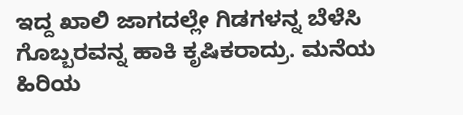ಇದ್ದ ಖಾಲಿ ಜಾಗದಲ್ಲೇ ಗಿಡಗಳನ್ನ ಬೆಳೆಸಿ ಗೊಬ್ಬರವನ್ನ ಹಾಕಿ ಕೃಷಿಕರಾದ್ರು. ಮನೆಯ ಹಿರಿಯ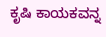ಕೃಷಿ ಕಾಯಕವನ್ನ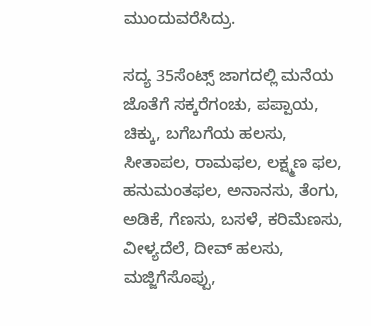ಮುಂದುವರೆಸಿದ್ರು.

ಸದ್ಯ 35ಸೆಂಟ್ಸ್ ಜಾಗದಲ್ಲಿ ಮನೆಯ ಜೊತೆಗೆ ಸಕ್ಕರೆಗಂಚು, ಪಪ್ಪಾಯ, ಚಿಕ್ಕು, ಬಗೆಬಗೆಯ ಹಲಸು, ಸೀತಾಪಲ, ರಾಮಫಲ, ಲಕ್ಷ್ಮಣ ಫಲ, ಹನುಮಂತಫಲ, ಅನಾನಸು, ತೆಂಗು, ಅಡಿಕೆ, ಗೆಣಸು, ಬಸಳೆ, ಕರಿಮೆಣಸು, ವೀಳ್ಯದೆಲೆ, ದೀವ್ ಹಲಸು, ಮಜ್ಜಿಗೆಸೊಪ್ಪು,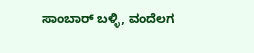ಸಾಂಬಾರ್ ಬಳ್ಳಿ, ವಂದೆಲಗ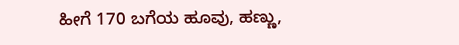ಹೀಗೆ 170 ಬಗೆಯ ಹೂವು, ಹಣ್ಣು,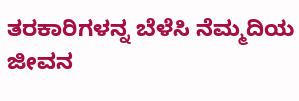ತರಕಾರಿಗಳನ್ನ ಬೆಳೆಸಿ ನೆಮ್ಮದಿಯ ಜೀವನ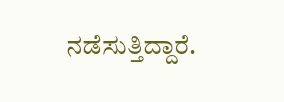ನಡೆಸುತ್ತಿದ್ದಾರೆ.